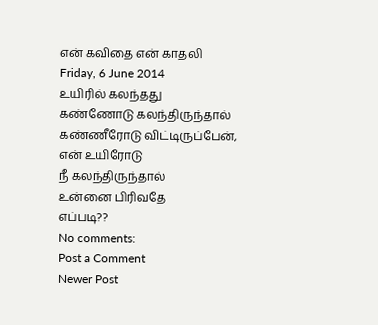என் கவிதை என் காதலி
Friday, 6 June 2014
உயிரில் கலந்தது
கண்ணோடு கலந்திருந்தால்
கண்ணீரோடு விட்டிருப்பேன்,
என் உயிரோடு
நீ கலந்திருந்தால்
உன்னை பிரிவதே
எப்படி??
No comments:
Post a Comment
Newer Post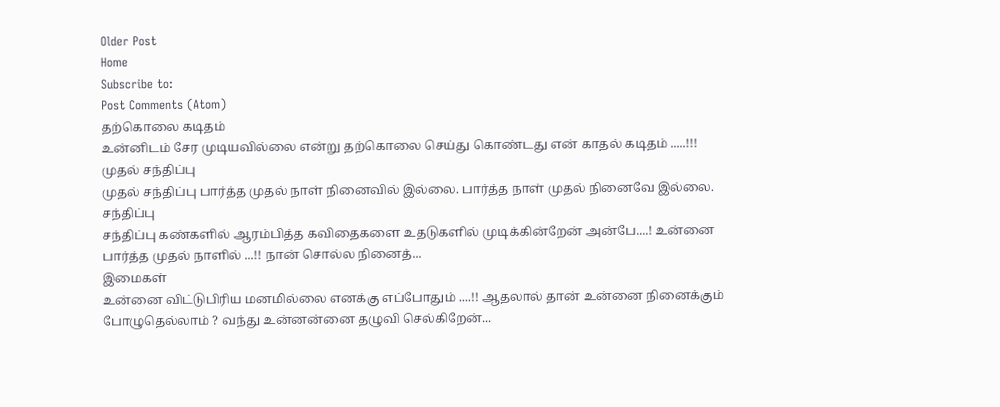Older Post
Home
Subscribe to:
Post Comments (Atom)
தற்கொலை கடிதம்
உன்னிடம் சேர முடியவில்லை என்று தற்கொலை செய்து கொண்டது என் காதல் கடிதம் .....!!!
முதல் சந்திப்பு
முதல் சந்திப்பு பார்த்த முதல் நாள் நினைவில் இல்லை. பார்த்த நாள் முதல் நினைவே இல்லை.
சந்திப்பு
சந்திப்பு கண்களில் ஆரம்பித்த கவிதைகளை உதடுகளில் முடிக்கின்றேன் அன்பே....! உன்னை பார்த்த முதல் நாளில் ...!! நான் சொல்ல நினைத்...
இமைகள்
உன்னை விட்டுபிரிய மனமில்லை எனக்கு எப்போதும் ....!! ஆதலால் தான் உன்னை நினைக்கும் போழுதெல்லாம் ? வந்து உன்னன்னை தழுவி செல்கிறேன்...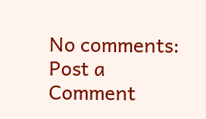No comments:
Post a Comment